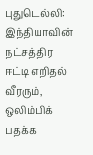புதுடெல்லி: இந்தியாவின் நட்சத்திர ஈட்டி எறிதல் வீரரும், ஒலிம்பிக் பதக்க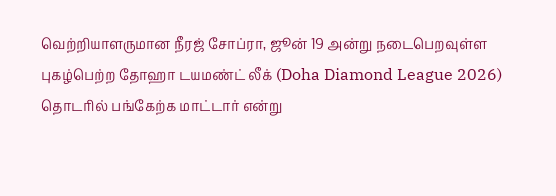வெற்றியாளருமான நீரஜ் சோப்ரா, ஜூன் 19 அன்று நடைபெறவுள்ள புகழ்பெற்ற தோஹா டயமண்ட் லீக் (Doha Diamond League 2026) தொடரில் பங்கேற்க மாட்டார் என்று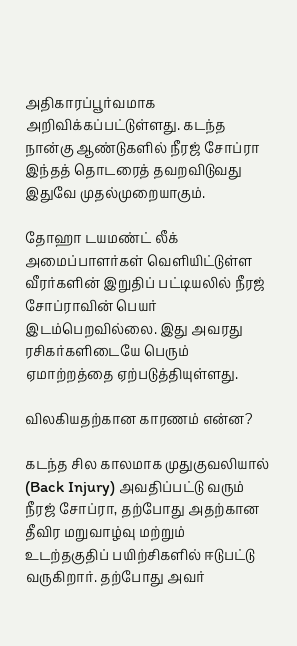அதிகாரப்பூர்வமாக அறிவிக்கப்பட்டுள்ளது. கடந்த நான்கு ஆண்டுகளில் நீரஜ் சோப்ரா இந்தத் தொடரைத் தவறவிடுவது இதுவே முதல்முறையாகும்.

தோஹா டயமண்ட் லீக் அமைப்பாளர்கள் வெளியிட்டுள்ள வீரர்களின் இறுதிப் பட்டியலில் நீரஜ் சோப்ராவின் பெயர் இடம்பெறவில்லை. இது அவரது ரசிகர்களிடையே பெரும் ஏமாற்றத்தை ஏற்படுத்தியுள்ளது.

விலகியதற்கான காரணம் என்ன?

கடந்த சில காலமாக முதுகுவலியால் (Back Injury) அவதிப்பட்டு வரும் நீரஜ் சோப்ரா, தற்போது அதற்கான தீவிர மறுவாழ்வு மற்றும் உடற்தகுதிப் பயிற்சிகளில் ஈடுபட்டு வருகிறார். தற்போது அவர்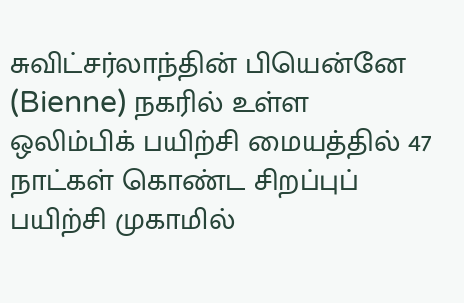சுவிட்சர்லாந்தின் பியென்னே (Bienne) நகரில் உள்ள ஒலிம்பிக் பயிற்சி மையத்தில் 47 நாட்கள் கொண்ட சிறப்புப் பயிற்சி முகாமில்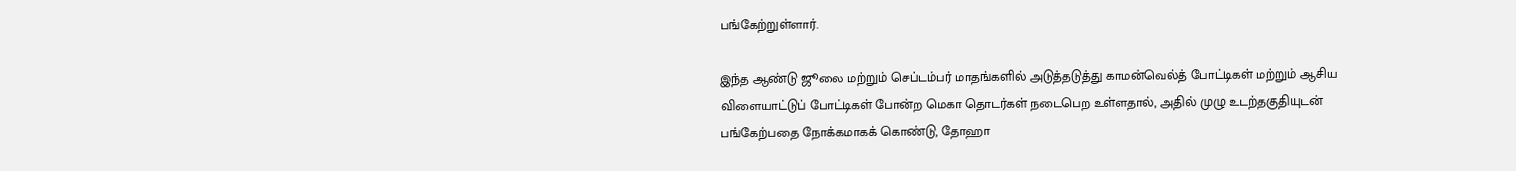பங்கேற்றுள்ளார்.

இந்த ஆண்டு ஜூலை மற்றும் செப்டம்பர் மாதங்களில் அடுத்தடுத்து காமன்வெல்த் போட்டிகள் மற்றும் ஆசிய விளையாட்டுப் போட்டிகள் போன்ற மெகா தொடர்கள் நடைபெற உள்ளதால், அதில் முழு உடற்தகுதியுடன் பங்கேற்பதை நோக்கமாகக் கொண்டு, தோஹா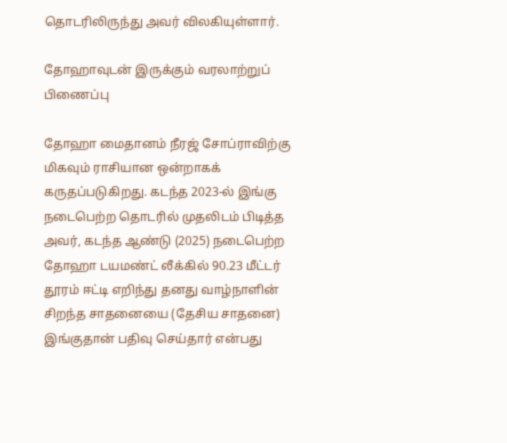தொடரிலிருந்து அவர் விலகியுள்ளார்.

தோஹாவுடன் இருக்கும் வரலாற்றுப் பிணைப்பு

தோஹா மைதானம் நீரஜ் சோப்ராவிற்கு மிகவும் ராசியான ஒன்றாகக் கருதப்படுகிறது. கடந்த 2023-ல் இங்கு நடைபெற்ற தொடரில் முதலிடம் பிடித்த அவர், கடந்த ஆண்டு (2025) நடைபெற்ற தோஹா டயமண்ட் லீக்கில் 90.23 மீட்டர் தூரம் ஈட்டி எறிந்து தனது வாழ்நாளின் சிறந்த சாதனையை (தேசிய சாதனை) இங்குதான் பதிவு செய்தார் என்பது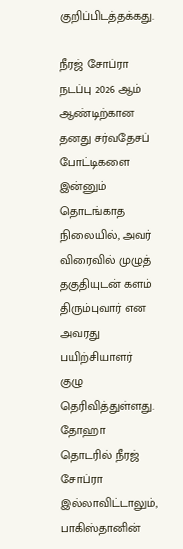குறிப்பிடத்தக்கது.

நீரஜ் சோப்ரா நடப்பு 2026 ஆம் ஆண்டிற்கான தனது சர்வதேசப் போட்டிகளை இன்னும் தொடங்காத நிலையில், அவர் விரைவில் முழுத் தகுதியுடன் களம் திரும்புவார் என அவரது பயிற்சியாளர் குழு தெரிவித்துள்ளது. தோஹா தொடரில் நீரஜ் சோப்ரா இல்லாவிட்டாலும், பாகிஸ்தானின்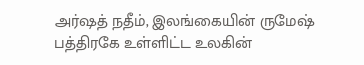அர்ஷத் நதீம், இலங்கையின் ருமேஷ் பத்திரகே உள்ளிட்ட உலகின்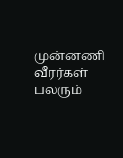முன்னணி வீரர்கள் பலரும்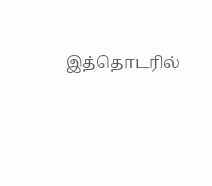இத்தொடரில்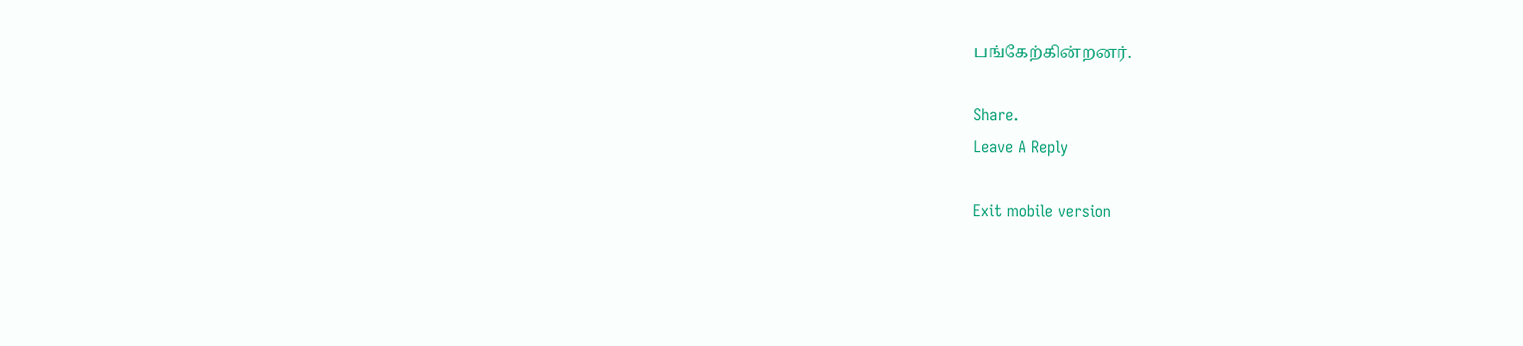பங்கேற்கின்றனர்.

Share.
Leave A Reply

Exit mobile version